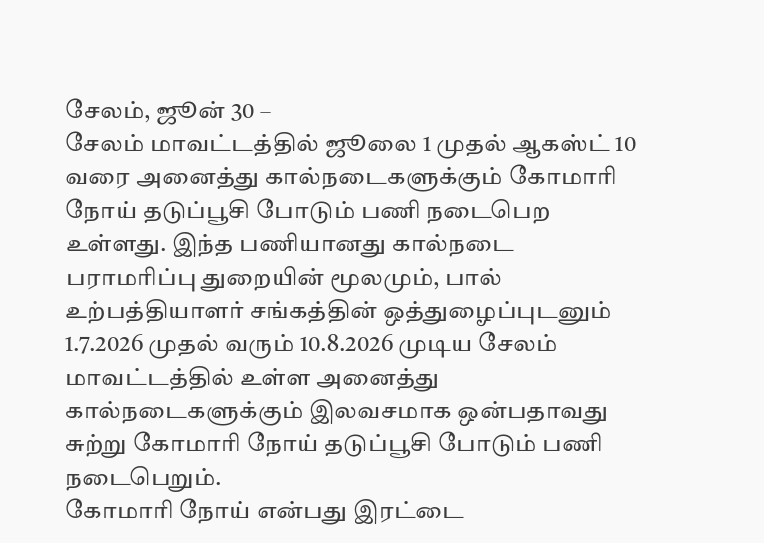சேலம், ஜூன் 30 –
சேலம் மாவட்டத்தில் ஜூலை 1 முதல் ஆகஸ்ட் 10 வரை அனைத்து கால்நடைகளுக்கும் கோமாரி நோய் தடுப்பூசி போடும் பணி நடைபெற உள்ளது. இந்த பணியானது கால்நடை பராமரிப்பு துறையின் மூலமும், பால் உற்பத்தியாளர் சங்கத்தின் ஒத்துழைப்புடனும் 1.7.2026 முதல் வரும் 10.8.2026 முடிய சேலம் மாவட்டத்தில் உள்ள அனைத்து கால்நடைகளுக்கும் இலவசமாக ஒன்பதாவது சுற்று கோமாரி நோய் தடுப்பூசி போடும் பணி நடைபெறும்.
கோமாரி நோய் என்பது இரட்டை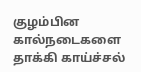குழம்பின கால்நடைகளை தாக்கி காய்ச்சல்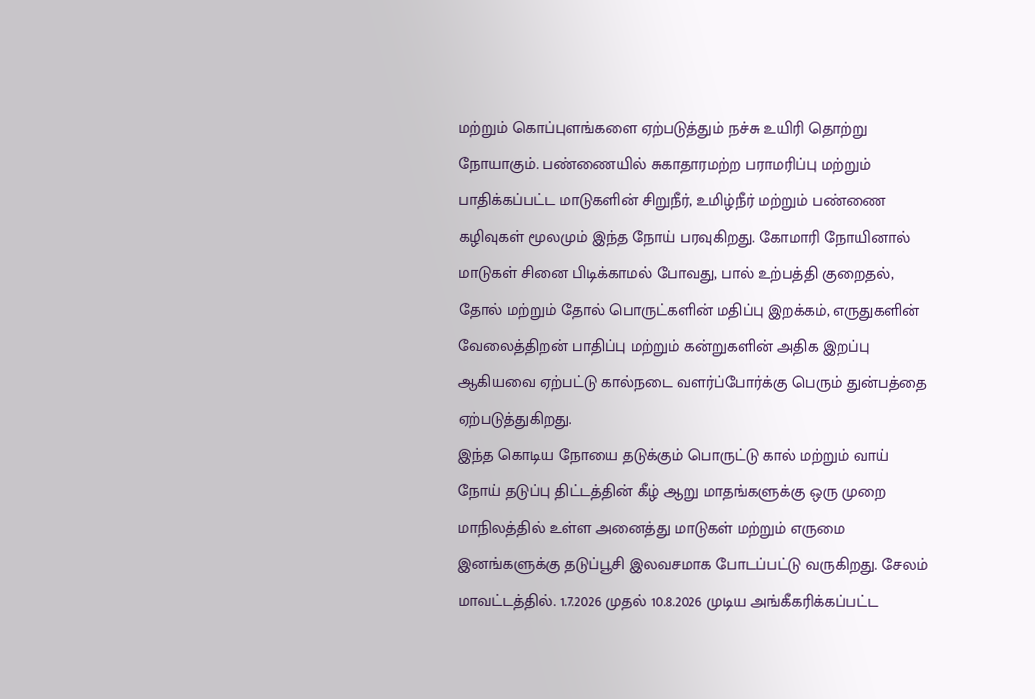மற்றும் கொப்புளங்களை ஏற்படுத்தும் நச்சு உயிரி தொற்று நோயாகும். பண்ணையில் சுகாதாரமற்ற பராமரிப்பு மற்றும் பாதிக்கப்பட்ட மாடுகளின் சிறுநீர், உமிழ்நீர் மற்றும் பண்ணை கழிவுகள் மூலமும் இந்த நோய் பரவுகிறது. கோமாரி நோயினால் மாடுகள் சினை பிடிக்காமல் போவது, பால் உற்பத்தி குறைதல், தோல் மற்றும் தோல் பொருட்களின் மதிப்பு இறக்கம், எருதுகளின் வேலைத்திறன் பாதிப்பு மற்றும் கன்றுகளின் அதிக இறப்பு ஆகியவை ஏற்பட்டு கால்நடை வளர்ப்போர்க்கு பெரும் துன்பத்தை ஏற்படுத்துகிறது.
இந்த கொடிய நோயை தடுக்கும் பொருட்டு கால் மற்றும் வாய் நோய் தடுப்பு திட்டத்தின் கீழ் ஆறு மாதங்களுக்கு ஒரு முறை மாநிலத்தில் உள்ள அனைத்து மாடுகள் மற்றும் எருமை இனங்களுக்கு தடுப்பூசி இலவசமாக போடப்பட்டு வருகிறது. சேலம் மாவட்டத்தில். 1.7.2026 முதல் 10.8.2026 முடிய அங்கீகரிக்கப்பட்ட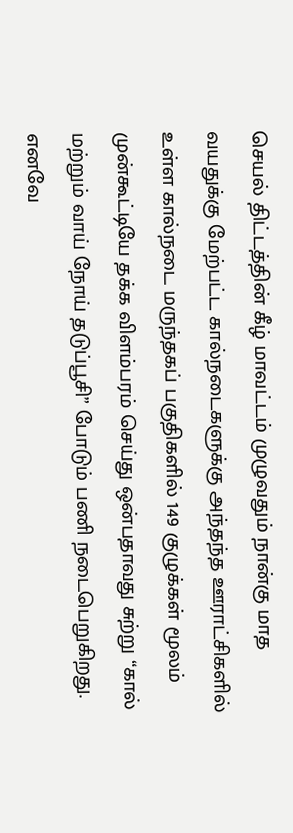செயல் திட்டத்தின் கீழ் மாவட்டம் முழுவதும் நான்கு மாத வயதுக்கு மேற்பட்ட கால்நடைகளுக்கு அந்தந்த ஊராட்சிகளில் உள்ள கால்நடை மருந்தகப் பகுதிகளில் 149 குழுக்கள் மூலம் முன்கூட்டியே தக்க விளம்பரம் செய்து ஒன்பதாவது சுற்று “கால் மற்றும் வாய் நோய் தடுப்பூசி” போடும் பணி நடைபெறுகிறது.
எனவே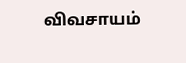விவசாயம்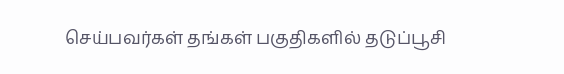செய்பவர்கள் தங்கள் பகுதிகளில் தடுப்பூசி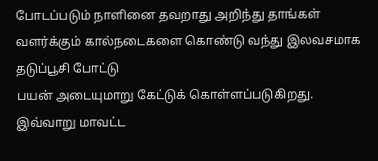போடப்படும் நாளினை தவறாது அறிந்து தாங்கள் வளர்க்கும் கால்நடைகளை கொண்டு வந்து இலவசமாக தடுப்பூசி போட்டு
பயன் அடையுமாறு கேட்டுக் கொள்ளப்படுகிறது. இவ்வாறு மாவட்ட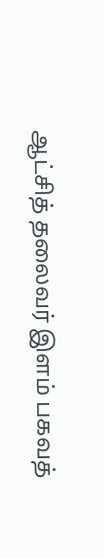ஆட்சித் தலைவர் இளம் பகவத்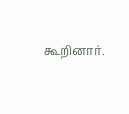கூறினார்.